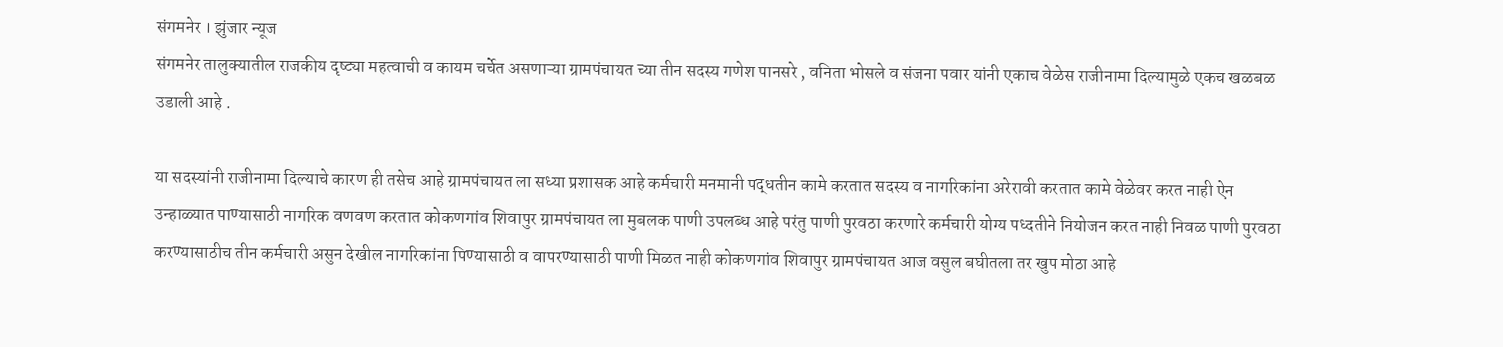संगमनेर । झुंजार न्यूज
संगमनेर तालुक्यातील राजकीय दृष्ट्या महत्वाची व कायम चर्चेत असणाऱ्या ग्रामपंचायत च्या तीन सदस्य गणेश पानसरे , वनिता भोसले व संजना पवार यांनी एकाच वेळेस राजीनामा दिल्यामुळे एकच खळबळ उडाली आहे .

या सदस्यांनी राजीनामा दिल्याचे कारण ही तसेच आहे ग्रामपंचायत ला सध्या प्रशासक आहे कर्मचारी मनमानी पद्धतीन कामे करतात सदस्य व नागरिकांना अरेरावी करतात कामे वेळेवर करत नाही ऐन उन्हाळ्यात पाण्यासाठी नागरिक वणवण करतात कोकणगांव शिवापुर ग्रामपंचायत ला मुबलक पाणी उपलब्ध आहे परंतु पाणी पुरवठा करणारे कर्मचारी योग्य पध्दतीने नियोजन करत नाही निवळ पाणी पुरवठा करण्यासाठीच तीन कर्मचारी असुन देखील नागरिकांना पिण्यासाठी व वापरण्यासाठी पाणी मिळत नाही कोकणगांव शिवापुर ग्रामपंचायत आज वसुल बघीतला तर खुप मोठा आहे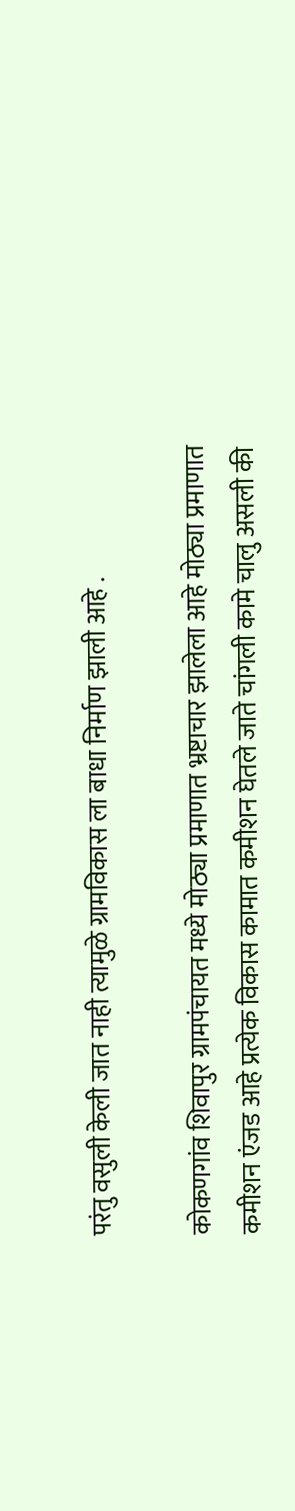परंतु वसुली केली जात नाही त्यामुळे ग्रामविकास ला बाधा निर्माण झाली आहे .

कोकणगांव शिवापुर ग्रामपंचायत मध्ये मोठ्या प्रमाणात भ्रष्टाचार झालेला आहे मोठ्या प्रमाणात कमीशन एंजड आहे प्रत्येक विकास कामात कमीशन घेतले जाते चांगली कामे चालु असली की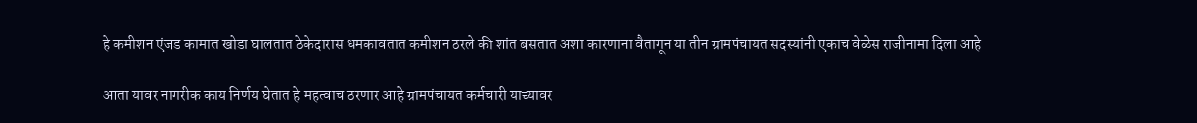हे कमीशन एंजड कामात खोडा घालतात ठेकेदारास धमकावतात कमीशन ठरले की शांत बसतात अशा कारणाना वैतागून या तीन ग्रामपंचायत सदस्यांनी एकाच वेळेस राजीनामा दिला आहे

आता यावर नागरीक काय निर्णय घेतात हे महत्वाच ठरणार आहे ग्रामपंचायत कर्मचारी याच्यावर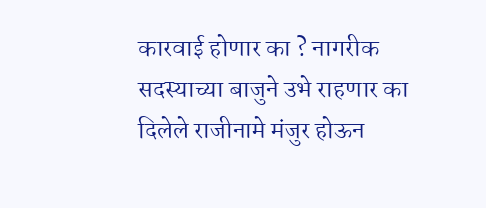कारवाई होणार का ? नागरीक सदस्याच्या बाजुने उभे राहणार का दिलेले राजीनामे मंजुर होऊन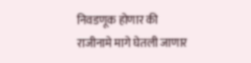निवडणूक होणार की राजीनामे मागे घेतली जाणार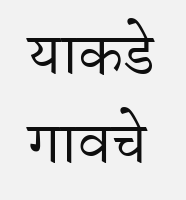याकडे गावचे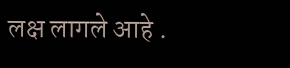लक्ष लागले आहे .